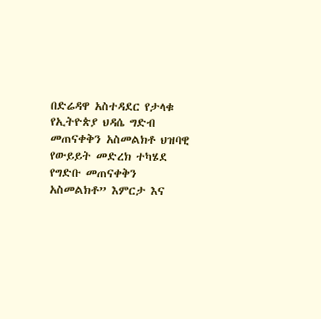በድሬዳዋ አስተዳደር የታላቁ የኢትዮጵያ ህዳሴ ግድብ መጠናቀቅን አስመልክቶ ህዝባዊ የውይይት መድረክ ተካሄደ
የግድቡ መጠናቀቅን አስመልክቶ” እምርታ እና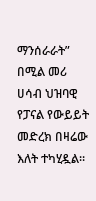ማንሰራራት” በሚል መሪ ሀሳብ ህዝባዊ የፓናል የውይይት መድረክ በዛሬው እለት ተካሂዷል።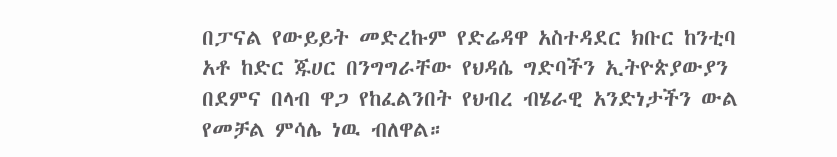በፓናል የውይይት መድረኩም የድሬዳዋ አስተዳደር ክቡር ከንቲባ አቶ ከድር ጁሀር በንግግራቸው የህዳሴ ግድባችን ኢትዮጵያውያን በደምና በላብ ዋጋ የከፈልንበት የህብረ ብሄራዊ አንድነታችን ውል የመቻል ምሳሌ ነዉ ብለዋል።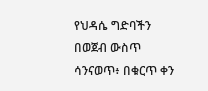የህዳሴ ግድባችን በወጀብ ውስጥ ሳንናወጥ፥ በቁርጥ ቀን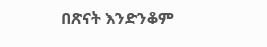በጽናት እንድንቆም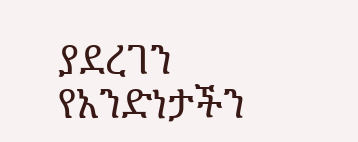ያደረገን የአንድነታችን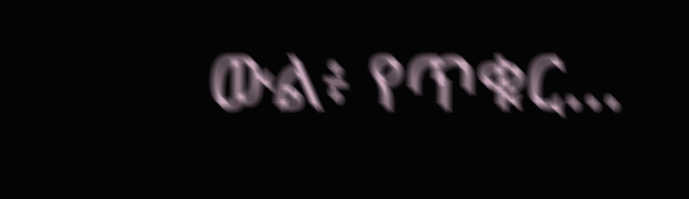ውል፥ የጥቁር…